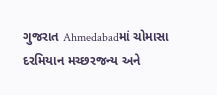ગુજરાત Ahmedabadમાં ચોમાસા દરમિયાન મચ્છરજન્ય અને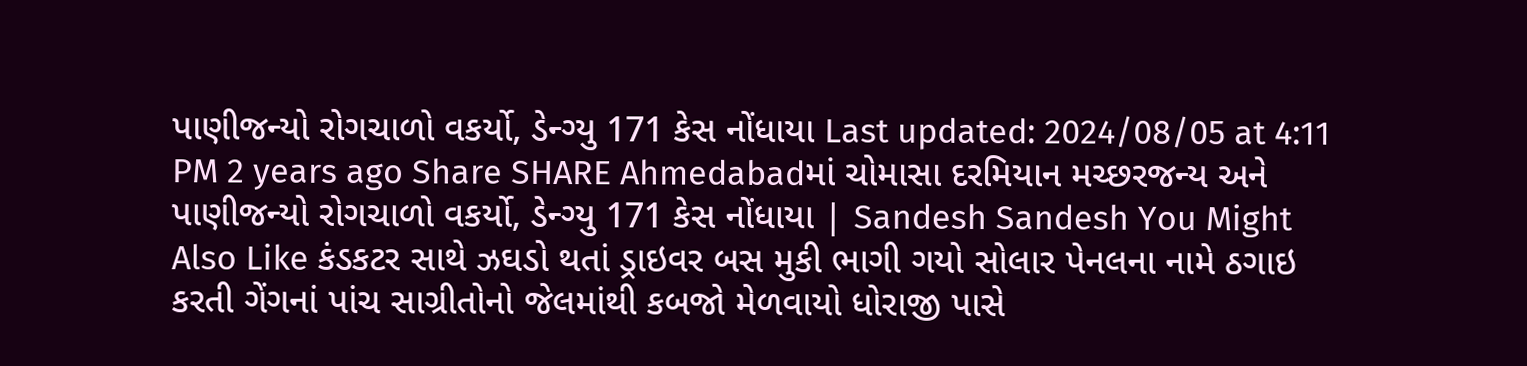પાણીજન્યો રોગચાળો વકર્યો, ડેન્ગ્યુ 171 કેસ નોંધાયા Last updated: 2024/08/05 at 4:11 PM 2 years ago Share SHARE Ahmedabadમાં ચોમાસા દરમિયાન મચ્છરજન્ય અને પાણીજન્યો રોગચાળો વકર્યો, ડેન્ગ્યુ 171 કેસ નોંધાયા | Sandesh Sandesh You Might Also Like કંડકટર સાથે ઝઘડો થતાં ડ્રાઇવર બસ મુકી ભાગી ગયો સોલાર પેનલના નામે ઠગાઇ કરતી ગેંગનાં પાંચ સાગ્રીતોનો જેલમાંથી કબજો મેળવાયો ધોરાજી પાસે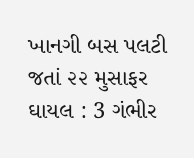ખાનગી બસ પલટી જતાં ૨૨ મુસાફર ઘાયલ : 3 ગંભીર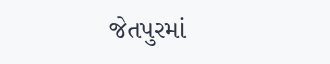જેતપુરમાં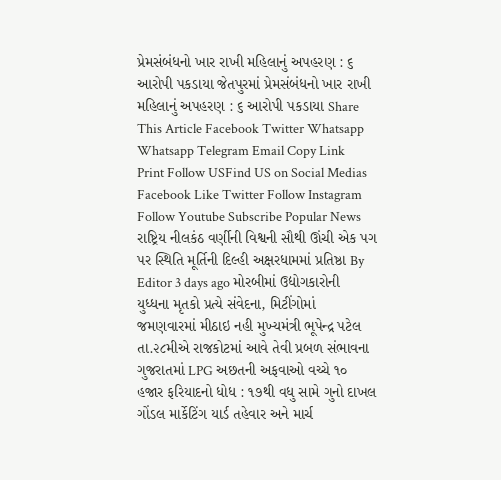પ્રેમસંબંધનો ખાર રાખી મહિલાનું અપહરણ : ૬ આરોપી પકડાયા જેતપુરમાં પ્રેમસંબંધનો ખાર રાખી મહિલાનું અપહરણ : ૬ આરોપી પકડાયા Share This Article Facebook Twitter Whatsapp Whatsapp Telegram Email Copy Link Print Follow USFind US on Social Medias Facebook Like Twitter Follow Instagram Follow Youtube Subscribe Popular News રાષ્ટ્રિય નીલકંઠ વર્ણીની વિશ્વની સૌથી ઊંચી એક પગ પર સ્થિતિ મૂર્તિની દિલ્હી અક્ષરધામમાં પ્રતિષ્ઠા By Editor 3 days ago મોરબીમાં ઉદ્યોગકારોની યુધ્ધના મૃતકો પ્રત્યે સંવેદના, મિટીંગોમાં જમણવારમાં મીઠાઇ નહી મુખ્યમંત્રી ભૂપેન્દ્ર પટેલ તા.૨૮મીએ રાજકોટમાં આવે તેવી પ્રબળ સંભાવના ગુજરાતમાં LPG અછતની અફવાઓ વચ્ચે ૧૦ હજાર ફરિયાદનો ધોધ : ૧૭થી વધુ સામે ગુનો દાખલ ગોંડલ માર્કેટિંગ યાર્ડ તહેવાર અને માર્ચ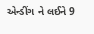એન્ડીંગ ને લઈને 9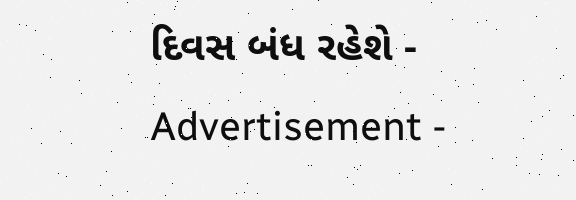દિવસ બંધ રહેશે - Advertisement -